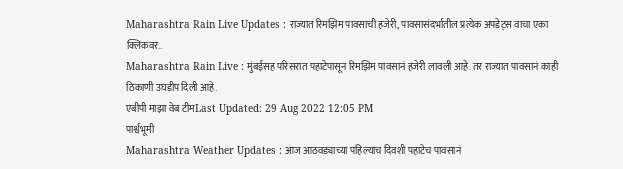Maharashtra Rain Live Updates : राज्यात रिमझिम पावसाची हजेरी, पावसासंदर्भातील प्रत्येक अपडेट्स वाचा एका क्लिकवर..
Maharashtra Rain Live : मुंबईसह परिसरात पहाटेपासून रिमझिम पावसानं हजेरी लावली आहे. तर राज्यात पावसानं काही ठिकाणी उघडीप दिली आहे.
एबीपी माझा वेब टीमLast Updated: 29 Aug 2022 12:05 PM
पार्श्वभूमी
Maharashtra Weather Updates : आज आठवड्याच्या पहिल्याच दिवशी पहाटेच पावसानं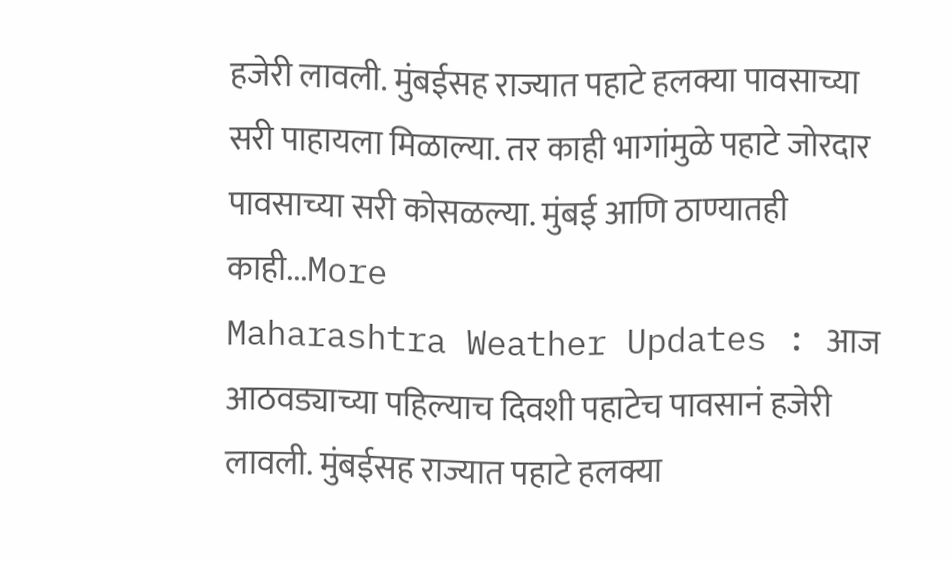हजेरी लावली. मुंबईसह राज्यात पहाटे हलक्या पावसाच्या सरी पाहायला मिळाल्या. तर काही भागांमुळे पहाटे जोरदार पावसाच्या सरी कोसळल्या. मुंबई आणि ठाण्यातही काही...More
Maharashtra Weather Updates : आज आठवड्याच्या पहिल्याच दिवशी पहाटेच पावसानं हजेरी लावली. मुंबईसह राज्यात पहाटे हलक्या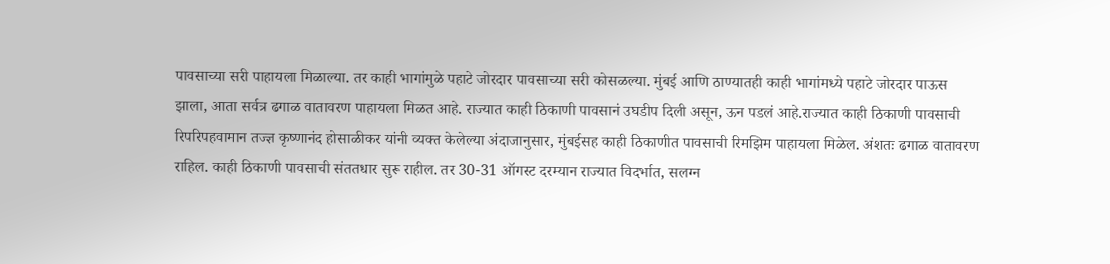पावसाच्या सरी पाहायला मिळाल्या. तर काही भागांमुळे पहाटे जोरदार पावसाच्या सरी कोसळल्या. मुंबई आणि ठाण्यातही काही भागांमध्ये पहाटे जोरदार पाऊस झाला, आता सर्वत्र ढगाळ वातावरण पाहायला मिळत आहे. राज्यात काही ठिकाणी पावसानं उघडीप दिली असून, ऊन पडलं आहे.राज्यात काही ठिकाणी पावसाची रिपरिपहवामान तज्ज्ञ कृष्णानंद होसाळीकर यांनी व्यक्त केलेल्या अंदाजानुसार, मुंबईसह काही ठिकाणीत पावसाची रिमझिम पाहायला मिळेल. अंशतः ढगाळ वातावरण राहिल. काही ठिकाणी पावसाची संततधार सुरू राहील. तर 30-31 ऑगस्ट दरम्यान राज्यात विदर्भात, सलग्न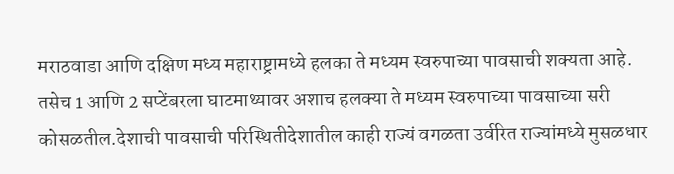मराठवाडा आणि दक्षिण मध्य महाराष्ट्रामध्ये हलका ते मध्यम स्वरुपाच्या पावसाची शक्यता आहे. तसेच 1 आणि 2 सप्टेंबरला घाटमाथ्यावर अशाच हलक्या ते मध्यम स्वरुपाच्या पावसाच्या सरी कोसळतील.देशाची पावसाची परिस्थितीदेशातील काही राज्यं वगळता उर्वरित राज्यांमध्ये मुसळधार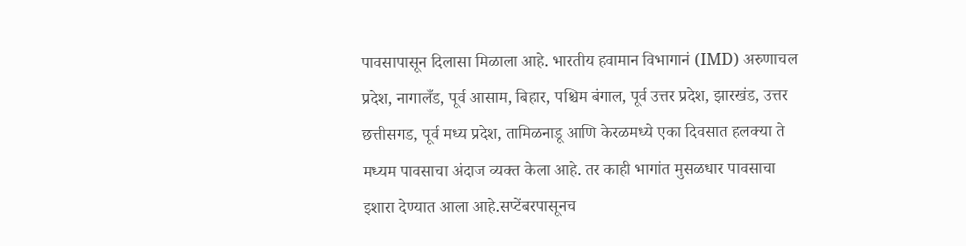पावसापासून दिलासा मिळाला आहे. भारतीय हवामान विभागानं (IMD) अरुणाचल प्रदेश, नागालँड, पूर्व आसाम, बिहार, पश्चिम बंगाल, पूर्व उत्तर प्रदेश, झारखंड, उत्तर छत्तीसगड, पूर्व मध्य प्रदेश, तामिळनाडू आणि केरळमध्ये एका दिवसात हलक्या ते मध्यम पावसाचा अंदाज व्यक्त केला आहे. तर काही भागांत मुसळधार पावसाचा इशारा देण्यात आला आहे.सप्टेंबरपासूनच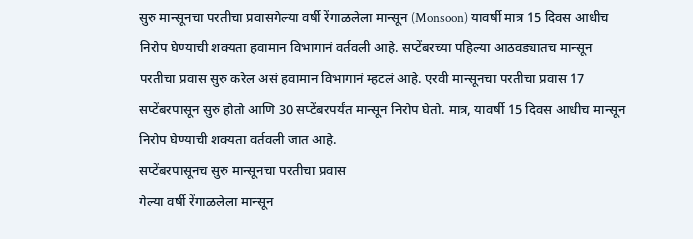सुरु मान्सूनचा परतीचा प्रवासगेल्या वर्षी रेंगाळलेला मान्सून (Monsoon) यावर्षी मात्र 15 दिवस आधीच निरोप घेण्याची शक्यता हवामान विभागानं वर्तवली आहे. सप्टेंबरच्या पहिल्या आठवड्यातच मान्सून परतीचा प्रवास सुरु करेल असं हवामान विभागानं म्हटलं आहे. एरवी मान्सूनचा परतीचा प्रवास 17 सप्टेंबरपासून सुरु होतो आणि 30 सप्टेंबरपर्यंत मान्सून निरोप घेतो. मात्र, यावर्षी 15 दिवस आधीच मान्सून निरोप घेण्याची शक्यता वर्तवली जात आहे.
सप्टेंबरपासूनच सुरु मान्सूनचा परतीचा प्रवास
गेल्या वर्षी रेंगाळलेला मान्सून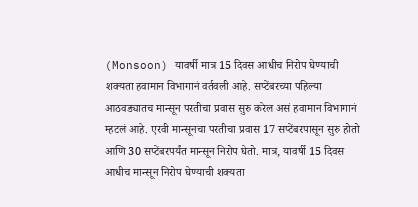(Monsoon) यावर्षी मात्र 15 दिवस आधीच निरोप घेण्याची शक्यता हवामान विभागानं वर्तवली आहे. सप्टेंबरच्या पहिल्या आठवड्यातच मान्सून परतीचा प्रवास सुरु करेल असं हवामान विभागानं म्हटलं आहे. एरवी मान्सूनचा परतीचा प्रवास 17 सप्टेंबरपासून सुरु होतो आणि 30 सप्टेंबरपर्यंत मान्सून निरोप घेतो. मात्र, यावर्षी 15 दिवस आधीच मान्सून निरोप घेण्याची शक्यता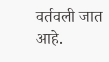वर्तवली जात आहे.